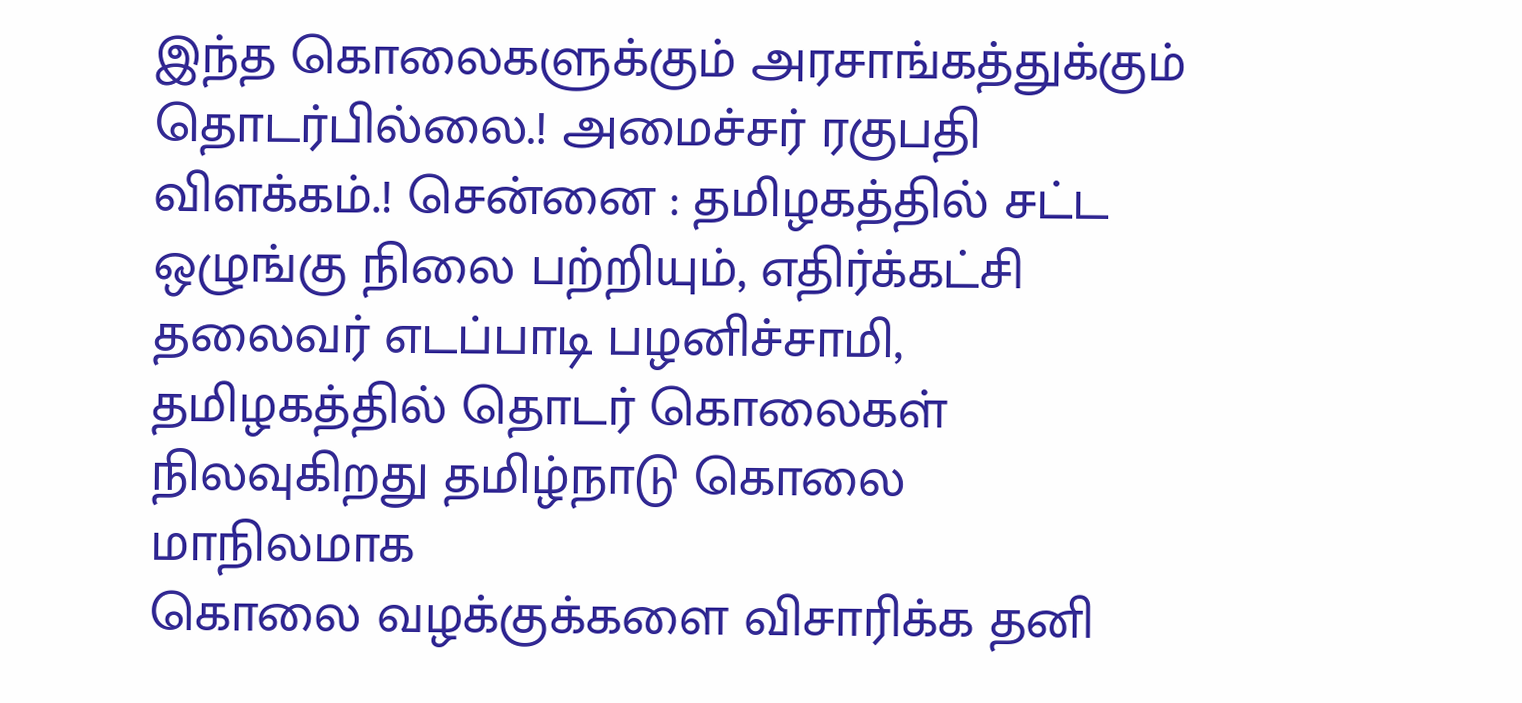இந்த கொலைகளுக்கும் அரசாங்கத்துக்கும் தொடர்பில்லை.! அமைச்சர் ரகுபதி விளக்கம்.! சென்னை : தமிழகத்தில் சட்ட ஒழுங்கு நிலை பற்றியும், எதிர்க்கட்சி தலைவர் எடப்பாடி பழனிச்சாமி, தமிழகத்தில் தொடர் கொலைகள் நிலவுகிறது தமிழ்நாடு கொலை மாநிலமாக
கொலை வழக்குக்களை விசாரிக்க தனி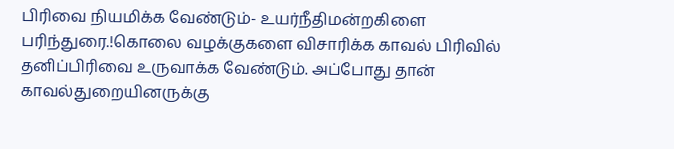பிரிவை நியமிக்க வேண்டும்- உயர்நீதிமன்றகிளை பரிந்துரை.!கொலை வழக்குகளை விசாரிக்க காவல் பிரிவில் தனிப்பிரிவை உருவாக்க வேண்டும். அப்போது தான் காவல்துறையினருக்கு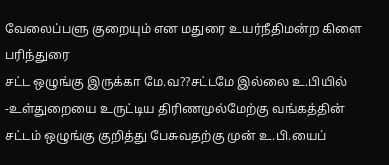வேலைப்பளு குறையும் என மதுரை உயர்நீதிமன்ற கிளை பரிந்துரை
சட்ட ஒழுங்கு இருக்கா மே.வ??சட்டமே இல்லை உ.பியில் -உள்துறையை உருட்டிய திரிணமுல்மேற்கு வங்கத்தின் சட்டம் ஒழுங்கு குறித்து பேசுவதற்கு முன் உ.பி.யைப்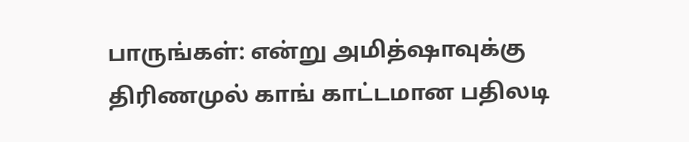பாருங்கள்: என்று அமித்ஷாவுக்கு திரிணமுல் காங் காட்டமான பதிலடி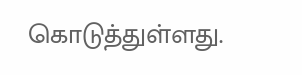கொடுத்துள்ளது.